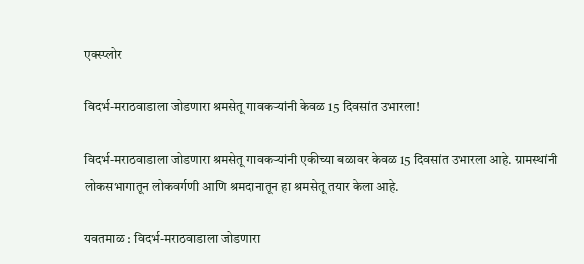एक्स्प्लोर

विदर्भ-मराठवाडाला जोडणारा श्रमसेतू गावकऱ्यांनी केवळ 15 दिवसांत उभारला!

विदर्भ-मराठवाडाला जोडणारा श्रमसेतू गावकऱ्यांनी एकीच्या बळावर केवळ 15 दिवसांत उभारला आहे. ग्रामस्थांनी लोकसभागातून लोकवर्गणी आणि श्रमदानातून हा श्रमसेतू तयार केला आहे.

यवतमाळ : विदर्भ-मराठवाडाला जोडणारा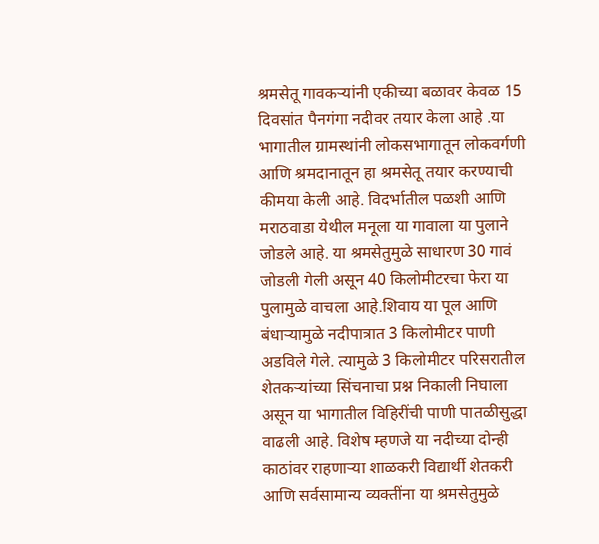श्रमसेतू गावकऱ्यांनी एकीच्या बळावर केवळ 15 दिवसांत पैनगंगा नदीवर तयार केला आहे .या भागातील ग्रामस्थांनी लोकसभागातून लोकवर्गणी आणि श्रमदानातून हा श्रमसेतू तयार करण्याची कीमया केली आहे. विदर्भातील पळशी आणि मराठवाडा येथील मनूला या गावाला या पुलाने जोडले आहे. या श्रमसेतुमुळे साधारण 30 गावं जोडली गेली असून 40 किलोमीटरचा फेरा या पुलामुळे वाचला आहे.शिवाय या पूल आणि बंधाऱ्यामुळे नदीपात्रात 3 किलोमीटर पाणी अडविले गेले. त्यामुळे 3 किलोमीटर परिसरातील शेतकऱ्यांच्या सिंचनाचा प्रश्न निकाली निघाला असून या भागातील विहिरींची पाणी पातळीसुद्धा वाढली आहे. विशेष म्हणजे या नदीच्या दोन्ही काठांवर राहणाऱ्या शाळकरी विद्यार्थी शेतकरी आणि सर्वसामान्य व्यक्तींना या श्रमसेतुमुळे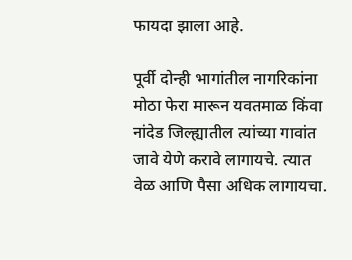फायदा झाला आहे.

पूर्वी दोन्ही भागांतील नागरिकांना मोठा फेरा मारून यवतमाळ किंवा नांदेड जिल्ह्यातील त्यांच्या गावांत जावे येणे करावे लागायचे. त्यात वेळ आणि पैसा अधिक लागायचा.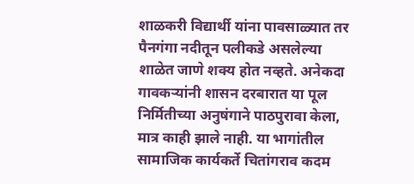शाळकरी विद्यार्थी यांना पावसाळ्यात तर पैनगंगा नदीतून पलीकडे असलेल्या शाळेत जाणे शक्य होत नव्हते. अनेकदा गावकऱ्यांनी शासन दरबारात या पूल निर्मितीच्या अनुषंगाने पाठपुरावा केला, मात्र काही झाले नाही. या भागांतील सामाजिक कार्यकर्ते चितांगराव कदम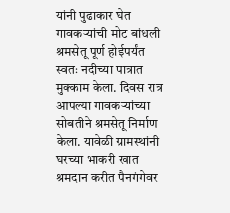यांनी पुढाकार घेत गावकऱ्यांची मोट बांधली श्रमसेतू पूर्ण होईपर्यंत स्वतः नदीच्या पात्रात मुक्काम केला. दिवस रात्र आपल्या गावकऱ्यांच्या सोबतीने श्रमसेतू निर्माण केला. यावेळी ग्रामस्थांनी घरच्या भाकरी खात श्रमदान करीत पैनगंगेवर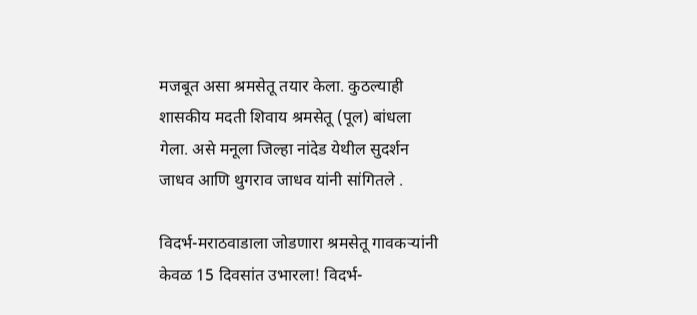मजबूत असा श्रमसेतू तयार केला. कुठल्याही शासकीय मदती शिवाय श्रमसेतू (पूल) बांधला गेला. असे मनूला जिल्हा नांदेड येथील सुदर्शन जाधव आणि थुगराव जाधव यांनी सांगितले .

विदर्भ-मराठवाडाला जोडणारा श्रमसेतू गावकऱ्यांनी केवळ 15 दिवसांत उभारला! विदर्भ-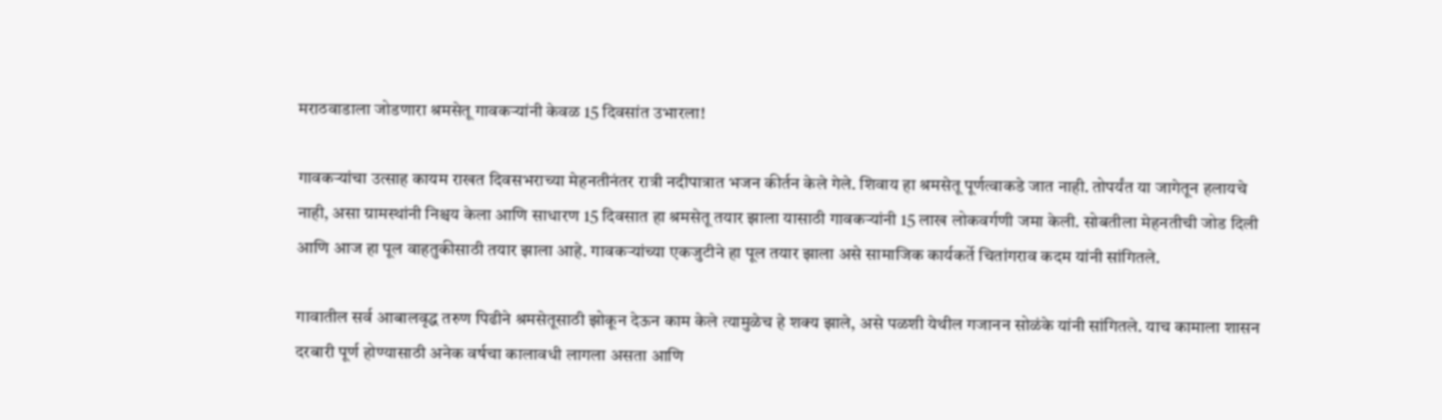मराठवाडाला जोडणारा श्रमसेतू गावकऱ्यांनी केवळ 15 दिवसांत उभारला!

गावकऱ्यांचा उत्साह कायम राखत दिवसभराच्या मेहनतीनंतर रात्री नदीपात्रात भजन कीर्तन केले गेले. शिवाय हा श्रमसेतू पूर्णत्वाकडे जात नाही. तोपर्यंत या जागेतून हलायचे नाही, असा ग्रामस्थांनी निश्चय केला आणि साधारण 15 दिवसात हा श्रमसेतू तयार झाला यासाठी गावकऱ्यांनी 15 लाख लोकवर्गणी जमा केली. सोबतीला मेहनतीची जोड दिली आणि आज हा पूल वाहतुकीसाठी तयार झाला आहे. गावकऱ्यांच्या एकजुटीने हा पूल तयार झाला असे सामाजिक कार्यकर्ते चितांगराव कदम यांनी सांगितले.

गावातील सर्व आबालवृद्ध तरुण पिढीने श्रमसेतूसाठी झोकून देऊन काम केले त्यामुळेच हे शक्य झाले, असे पळशी येथील गजानन सोळंके यांनी सांगितले. याच कामाला शासन दरबारी पूर्ण होण्यासाठी अनेक वर्षचा कालावधी लागला असता आणि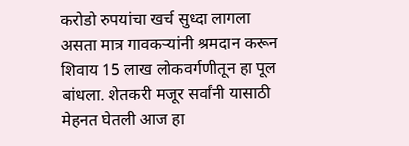करोडो रुपयांचा खर्च सुध्दा लागला असता मात्र गावकऱ्यांनी श्रमदान करून शिवाय 15 लाख लोकवर्गणीतून हा पूल बांधला. शेतकरी मजूर सर्वांनी यासाठी मेहनत घेतली आज हा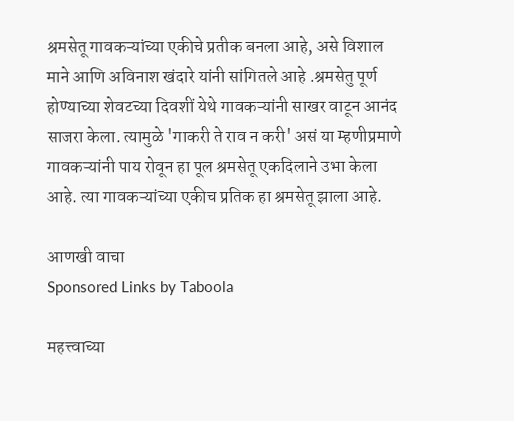श्रमसेतू गावकऱ्यांच्या एकीचे प्रतीक बनला आहे, असे विशाल माने आणि अविनाश खंदारे यांनी सांगितले आहे .श्रमसेतु पूर्ण होण्याच्या शेवटच्या दिवशीं येथे गावकऱ्यांनी साखर वाटून आनंद साजरा केला. त्यामुळे 'गाकरी ते राव न करी' असं या म्हणीप्रमाणे गावकऱ्यांनी पाय रोवून हा पूल श्रमसेतू एकदिलाने उभा केला आहे. त्या गावकऱ्यांच्या एकीच प्रतिक हा श्रमसेतू झाला आहे.

आणखी वाचा
Sponsored Links by Taboola

महत्त्वाच्या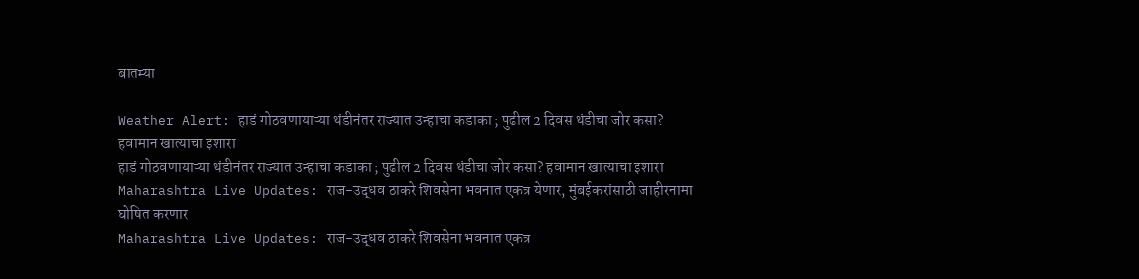बातम्या

Weather Alert: हाडं गोठवणायाऱ्या थंडीनंतर राज्यात उन्हाचा कडाका ; पुढील 2 दिवस थंडीचा जोर कसा? हवामान खात्याचा इशारा
हाडं गोठवणायाऱ्या थंडीनंतर राज्यात उन्हाचा कडाका ; पुढील 2 दिवस थंडीचा जोर कसा? हवामान खात्याचा इशारा
Maharashtra Live Updates: राज-उद्धव ठाकरे शिवसेना भवनात एकत्र येणार, मुंबईकरांसाठी जाहीरनामा घोषित करणार
Maharashtra Live Updates: राज-उद्धव ठाकरे शिवसेना भवनात एकत्र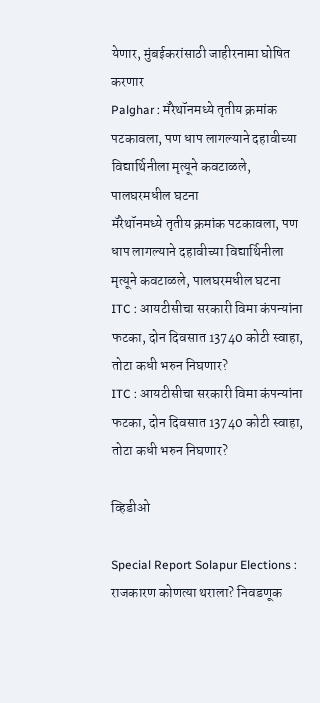येणार, मुंबईकरांसाठी जाहीरनामा घोषित करणार
Palghar : मॅरेथॉनमध्ये तृतीय क्रमांक पटकावला, पण धाप लागल्याने दहावीच्या विद्यार्थिनीला मृत्यूने कवटाळले, पालघरमधील घटना
मॅरेथॉनमध्ये तृतीय क्रमांक पटकावला, पण धाप लागल्याने दहावीच्या विद्यार्थिनीला मृत्यूने कवटाळले, पालघरमधील घटना
ITC : आयटीसीचा सरकारी विमा कंपन्यांना फटका, दोन दिवसात 13740 कोटी स्वाहा, तोटा कधी भरुन निघणार?
ITC : आयटीसीचा सरकारी विमा कंपन्यांना फटका, दोन दिवसात 13740 कोटी स्वाहा, तोटा कधी भरुन निघणार?

व्हिडीओ

Special Report Solapur Elections : राजकारण कोणत्या थराला? निवडणूक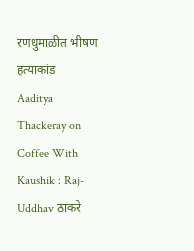रणधुमाळीत भीषण हत्याकांड
Aaditya Thackeray on Coffee With Kaushik : Raj-Uddhav ठाकरे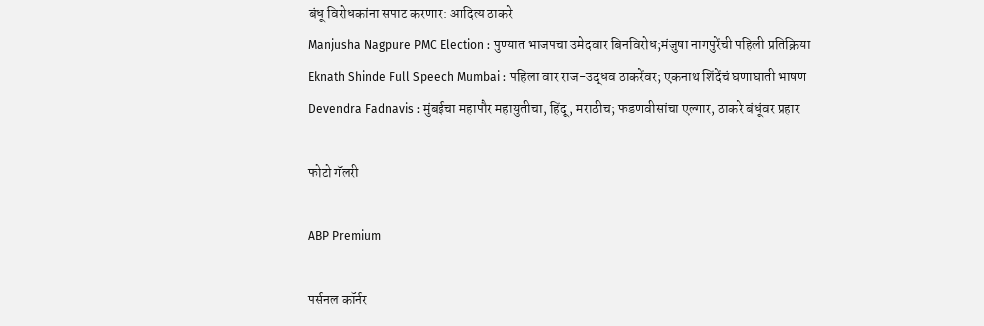बंधू विरोधकांना सपाट करणार: आदित्य ठाकरे
Manjusha Nagpure PMC Election : पुण्यात भाजपचा उमेदवार बिनविरोध;मंजुषा नागपुरेंची पहिली प्रतिक्रिया
Eknath Shinde Full Speech Mumbai : पहिला वार राज-उद्धव ठाकरेंवर; एकनाथ शिंदेंचं घणाघाती भाषण
Devendra Fadnavis : मुंबईचा महापौर महायुतीचा, हिंदू, मराठीच; फडणवीसांचा एल्गार, ठाकरे बंधूंवर प्रहार

फोटो गॅलरी

ABP Premium

पर्सनल कॉर्नर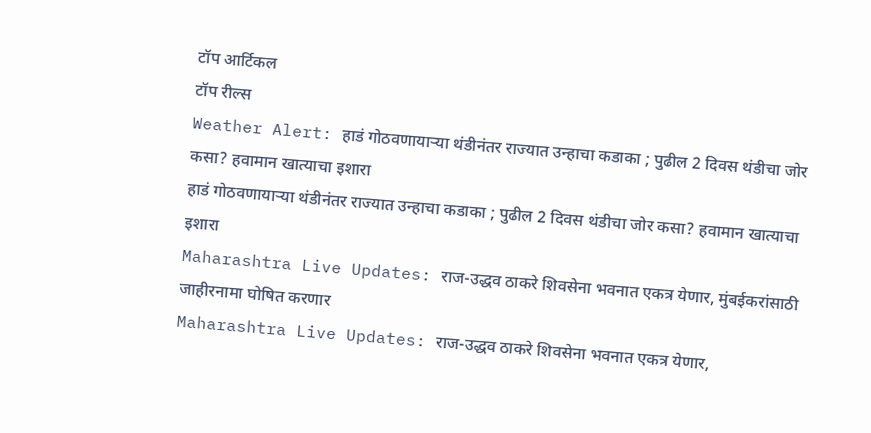टॉप आर्टिकल
टॉप रील्स
Weather Alert: हाडं गोठवणायाऱ्या थंडीनंतर राज्यात उन्हाचा कडाका ; पुढील 2 दिवस थंडीचा जोर कसा? हवामान खात्याचा इशारा
हाडं गोठवणायाऱ्या थंडीनंतर राज्यात उन्हाचा कडाका ; पुढील 2 दिवस थंडीचा जोर कसा? हवामान खात्याचा इशारा
Maharashtra Live Updates: राज-उद्धव ठाकरे शिवसेना भवनात एकत्र येणार, मुंबईकरांसाठी जाहीरनामा घोषित करणार
Maharashtra Live Updates: राज-उद्धव ठाकरे शिवसेना भवनात एकत्र येणार,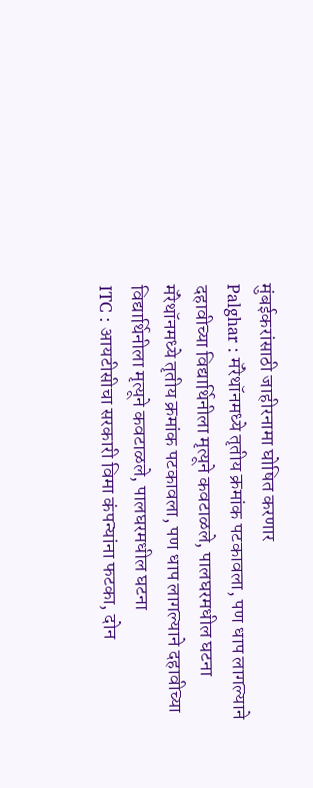मुंबईकरांसाठी जाहीरनामा घोषित करणार
Palghar : मॅरेथॉनमध्ये तृतीय क्रमांक पटकावला, पण धाप लागल्याने दहावीच्या विद्यार्थिनीला मृत्यूने कवटाळले, पालघरमधील घटना
मॅरेथॉनमध्ये तृतीय क्रमांक पटकावला, पण धाप लागल्याने दहावीच्या विद्यार्थिनीला मृत्यूने कवटाळले, पालघरमधील घटना
ITC : आयटीसीचा सरकारी विमा कंपन्यांना फटका, दोन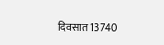दिवसात 13740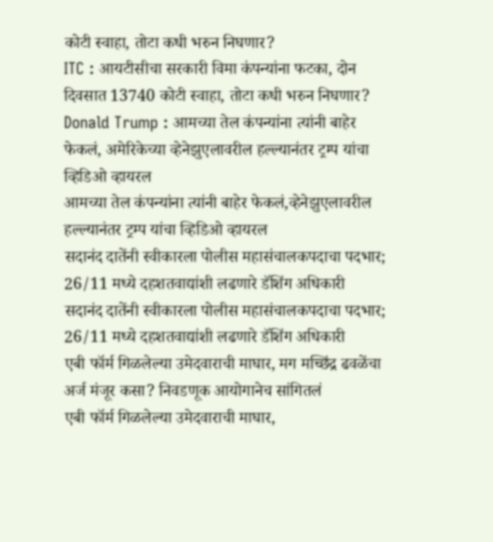कोटी स्वाहा, तोटा कधी भरुन निघणार?
ITC : आयटीसीचा सरकारी विमा कंपन्यांना फटका, दोन दिवसात 13740 कोटी स्वाहा, तोटा कधी भरुन निघणार?
Donald Trump : आमच्या तेल कंपन्यांना त्यांनी बाहेर फेकलं, अमेरिकेच्या व्हेनेझुएलावरील हल्ल्यानंतर ट्रम्प यांचा व्हिडिओ व्हायरल
आमच्या तेल कंपन्यांना त्यांनी बाहेर फेकलं,व्हेनेझुएलावरील हल्ल्यानंतर ट्रम्प यांचा व्हिडिओ व्हायरल
सदानंद दातेंनी स्वीकारला पोलीस महासंचालकपदाचा पदभार; 26/11 मध्ये दहशतवाद्यांशी लढणारे डॅशिंग अधिकारी
सदानंद दातेंनी स्वीकारला पोलीस महासंचालकपदाचा पदभार; 26/11 मध्ये दहशतवाद्यांशी लढणारे डॅशिंग अधिकारी
एबी फॉर्म गिळलेल्या उमेदवाराची माघार, मग मच्छिंद्र ढवळेंचा अर्ज मंजूर कसा? निवडणूक आयोगानेच सांगितलं
एबी फॉर्म गिळलेल्या उमेदवाराची माघार,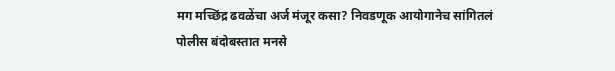मग मच्छिंद्र ढवळेंचा अर्ज मंजूर कसा? निवडणूक आयोगानेच सांगितलं
पोलीस बंदोबस्तात मनसे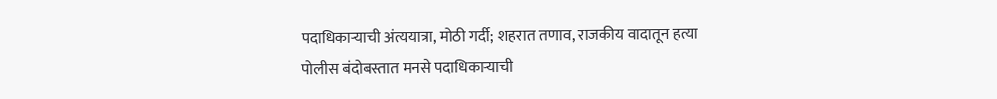पदाधिकाऱ्याची अंत्ययात्रा, मोठी गर्दी; शहरात तणाव, राजकीय वादातून हत्या
पोलीस बंदोबस्तात मनसे पदाधिकाऱ्याची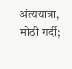अंत्ययात्रा, मोठी गर्दी;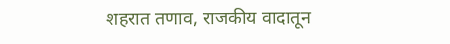शहरात तणाव, राजकीय वादातून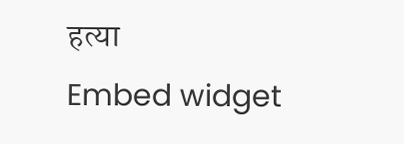हत्या
Embed widget